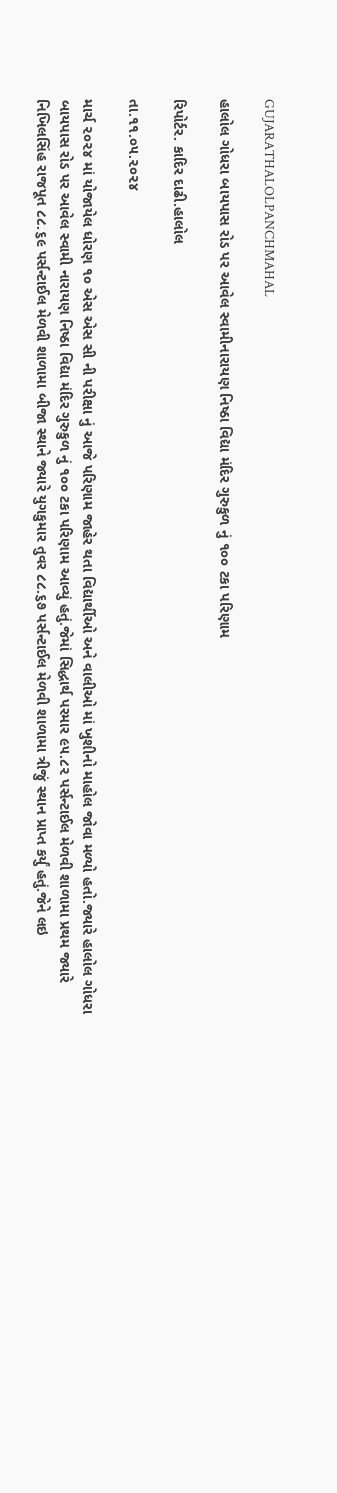GUJARATHALOLPANCHMAHAL

હાલોલ ગોધરા બાયપાસ રોડ પર આવેલ સ્વામીનારાયણ નિષ્ઠા વિદ્યા મંદિર ગુરુકુળ નું ૧૦૦ ટકા પરિણામ

રિપોર્ટર. કાદિર દાઢી.હાલોલ

તા.૧૧.૦૫.૨૦૨૪

માર્ચ ૨૦૨૪ માં યોજાયેલ ધોરણ ૧૦ એસ એસ સી ની પરીક્ષા નું આજે પરિણામ જાહેર થતા વિદ્યાર્થીઓ અને વાલીઓ માં ખુશીનો માહોલ જોવા મળ્યો હતો.જ્યારે હાલોલ ગોધરા બાયપાસ રોડ પર આવેલ સ્વામી નારાયણ નિષ્ઠા વિદ્યા મંદિર ગુરુકુળ નું ૧૦૦ ટકા પરિણામ આવ્યું હતું.જેમાં સિદ્ધાર્થ પરમાર ૯૫.૮૨ પર્સન્ટાઈલ મેળવી શાળામા પ્રથમ જ્યારે નિખિલસિંહ રાજપૂત ૮૮.૬૯ પર્સન્ટાઈલ મેળવી શાળામા બીજા સ્થાને જ્યારે યુગકુમાર તુવર ૮૮.૬૭ પર્સન્ટાઈલ મેળવી શાળામા ત્રીજું સ્થાન પ્રાપ્ત કર્યું હતું.જેને લઇ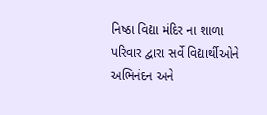નિષ્ઠા વિદ્યા મંદિર ના શાળા પરિવાર દ્વારા સર્વે વિદ્યાર્થીઓને અભિનંદન અને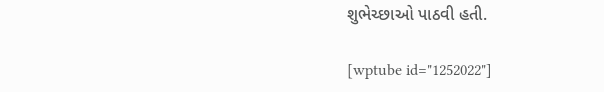શુભેચ્છાઓ પાઠવી હતી.

[wptube id="1252022"]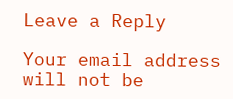Leave a Reply

Your email address will not be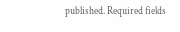published. Required fields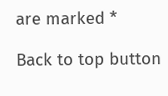are marked *

Back to top button